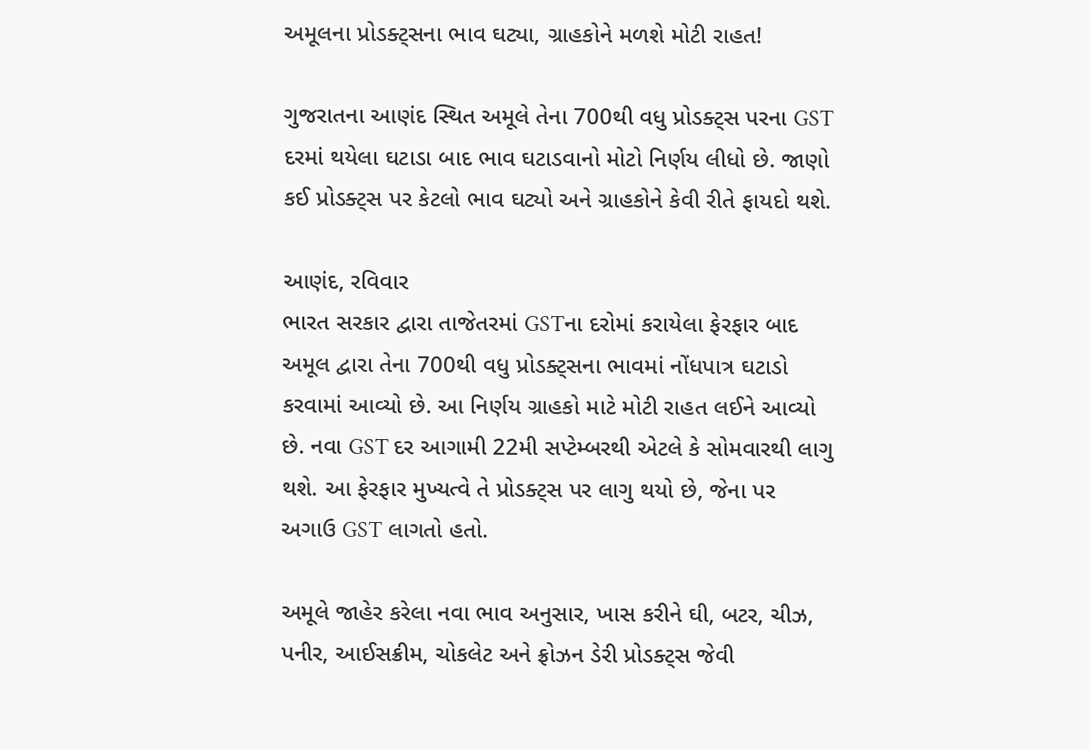અમૂલના પ્રોડક્ટ્સના ભાવ ઘટ્યા, ગ્રાહકોને મળશે મોટી રાહત!

ગુજરાતના આણંદ સ્થિત અમૂલે તેના 700થી વધુ પ્રોડક્ટ્સ પરના GST દરમાં થયેલા ઘટાડા બાદ ભાવ ઘટાડવાનો મોટો નિર્ણય લીધો છે. જાણો કઈ પ્રોડક્ટ્સ પર કેટલો ભાવ ઘટ્યો અને ગ્રાહકોને કેવી રીતે ફાયદો થશે.

આણંદ, રવિવાર
ભારત સરકાર દ્વારા તાજેતરમાં GSTના દરોમાં કરાયેલા ફેરફાર બાદ અમૂલ દ્વારા તેના 700થી વધુ પ્રોડક્ટ્સના ભાવમાં નોંધપાત્ર ઘટાડો કરવામાં આવ્યો છે. આ નિર્ણય ગ્રાહકો માટે મોટી રાહત લઈને આવ્યો છે. નવા GST દર આગામી 22મી સપ્ટેમ્બરથી એટલે કે સોમવારથી લાગુ થશે. આ ફેરફાર મુખ્યત્વે તે પ્રોડક્ટ્સ પર લાગુ થયો છે, જેના પર અગાઉ GST લાગતો હતો.

અમૂલે જાહેર કરેલા નવા ભાવ અનુસાર, ખાસ કરીને ઘી, બટર, ચીઝ, પનીર, આઈસક્રીમ, ચોકલેટ અને ફ્રોઝન ડેરી પ્રોડક્ટ્સ જેવી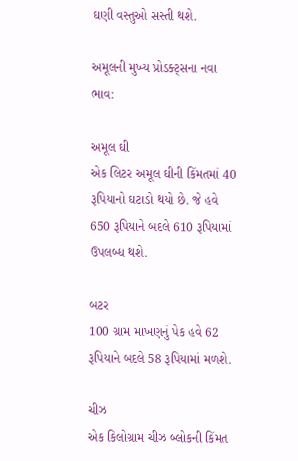ઘણી વસ્તુઓ સસ્તી થશે.

અમૂલની મુખ્ય પ્રોડક્ટ્સના નવા ભાવ:

અમૂલ ઘી
એક લિટર અમૂલ ઘીની કિંમતમાં 40 રૂપિયાનો ઘટાડો થયો છે. જે હવે 650 રૂપિયાને બદલે 610 રૂપિયામાં ઉપલબ્ધ થશે.

બટર
100 ગ્રામ માખણનું પેક હવે 62 રૂપિયાને બદલે 58 રૂપિયામાં મળશે.

ચીઝ
એક કિલોગ્રામ ચીઝ બ્લોકની કિંમત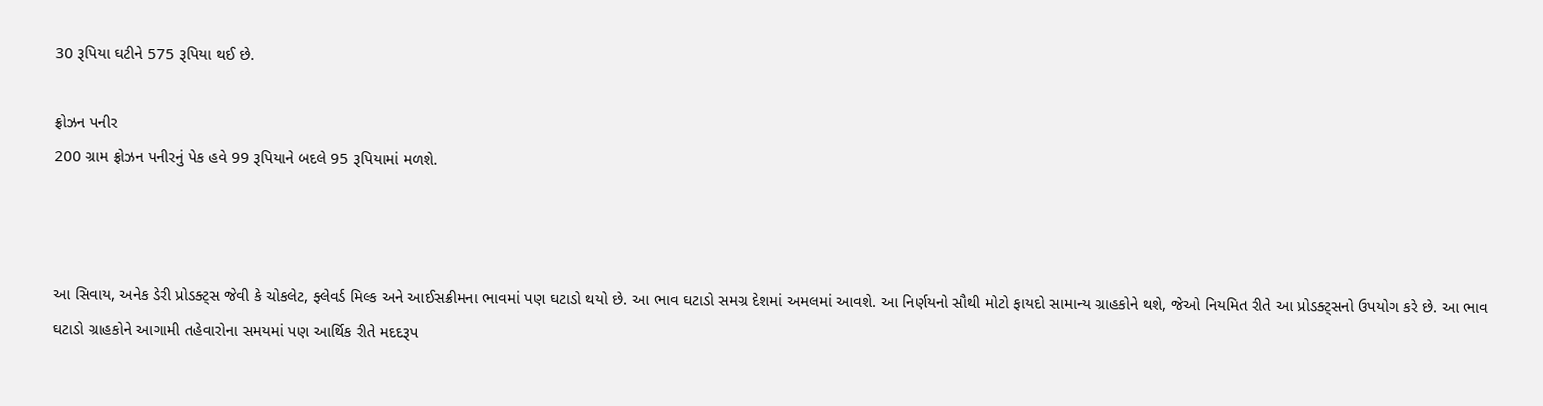30 રૂપિયા ઘટીને 575 રૂપિયા થઈ છે.

ફ્રોઝન પનીર
200 ગ્રામ ફ્રોઝન પનીરનું પેક હવે 99 રૂપિયાને બદલે 95 રૂપિયામાં મળશે.



આ સિવાય, અનેક ડેરી પ્રોડક્ટ્સ જેવી કે ચોકલેટ, ફ્લેવર્ડ મિલ્ક અને આઈસક્રીમના ભાવમાં પણ ઘટાડો થયો છે. આ ભાવ ઘટાડો સમગ્ર દેશમાં અમલમાં આવશે. આ નિર્ણયનો સૌથી મોટો ફાયદો સામાન્ય ગ્રાહકોને થશે, જેઓ નિયમિત રીતે આ પ્રોડક્ટ્સનો ઉપયોગ કરે છે. આ ભાવ ઘટાડો ગ્રાહકોને આગામી તહેવારોના સમયમાં પણ આર્થિક રીતે મદદરૂપ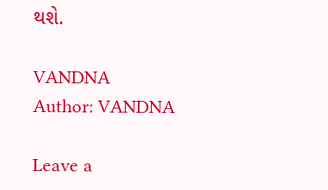થશે.

VANDNA
Author: VANDNA

Leave a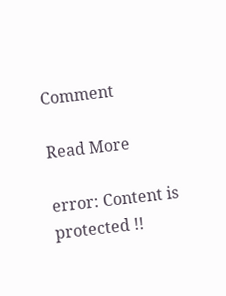Comment

Read More

error: Content is protected !!